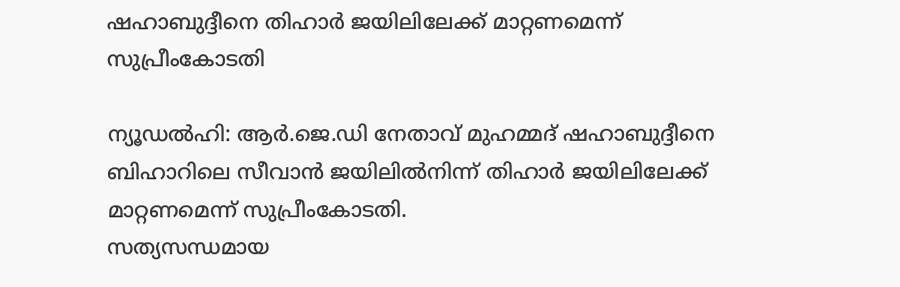ഷഹാബുദ്ദീനെ തിഹാര്‍ ജയിലിലേക്ക് മാറ്റണമെന്ന് സുപ്രീംകോടതി

ന്യൂഡല്‍ഹി: ആര്‍.ജെ.ഡി നേതാവ് മുഹമ്മദ് ഷഹാബുദ്ദീനെ ബിഹാറിലെ സീവാന്‍ ജയിലില്‍നിന്ന് തിഹാര്‍ ജയിലിലേക്ക് മാറ്റണമെന്ന് സുപ്രീംകോടതി.
സത്യസന്ധമായ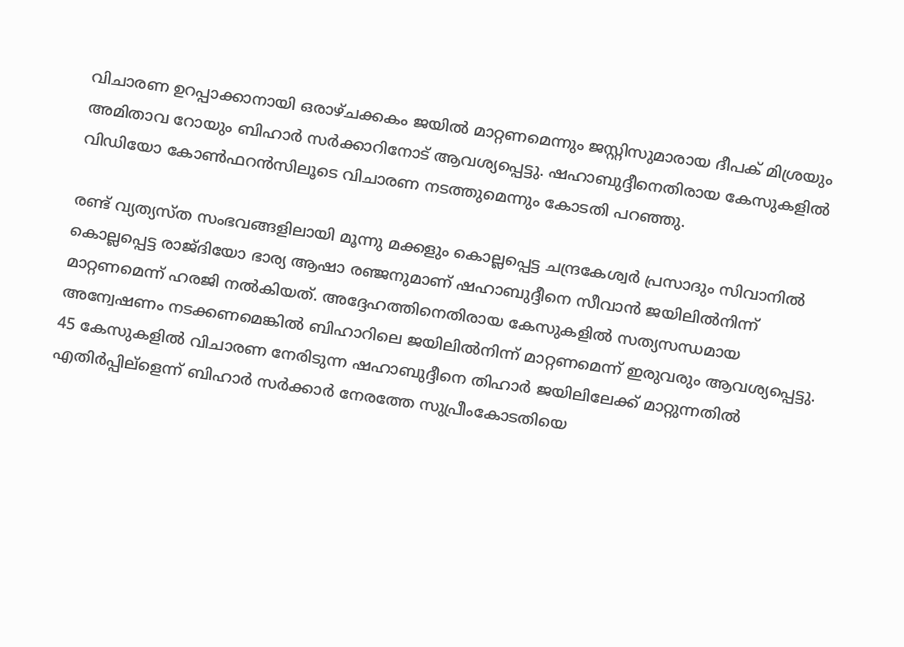വിചാരണ ഉറപ്പാക്കാനായി ഒരാഴ്ചക്കകം ജയില്‍ മാറ്റണമെന്നും ജസ്റ്റിസുമാരായ ദീപക് മിശ്രയും അമിതാവ റോയും ബിഹാര്‍ സര്‍ക്കാറിനോട് ആവശ്യപ്പെട്ടു. ഷഹാബുദ്ദീനെതിരായ കേസുകളില്‍ വിഡിയോ കോണ്‍ഫറന്‍സിലൂടെ വിചാരണ നടത്തുമെന്നും കോടതി പറഞ്ഞു.

രണ്ട് വ്യത്യസ്ത സംഭവങ്ങളിലായി മൂന്നു മക്കളും കൊല്ലപ്പെട്ട ചന്ദ്രകേശ്വര്‍ പ്രസാദും സിവാനില്‍ കൊല്ലപ്പെട്ട രാജ്ദിയോ ഭാര്യ ആഷാ രഞ്ജനുമാണ് ഷഹാബുദ്ദീനെ സീവാന്‍ ജയിലില്‍നിന്ന് മാറ്റണമെന്ന് ഹരജി നല്‍കിയത്. അദ്ദേഹത്തിനെതിരായ കേസുകളില്‍ സത്യസന്ധമായ അന്വേഷണം നടക്കണമെങ്കില്‍ ബിഹാറിലെ ജയിലില്‍നിന്ന് മാറ്റണമെന്ന് ഇരുവരും ആവശ്യപ്പെട്ടു. 45 കേസുകളില്‍ വിചാരണ നേരിടുന്ന ഷഹാബുദ്ദീനെ തിഹാര്‍ ജയിലിലേക്ക് മാറ്റുന്നതില്‍ എതിര്‍പ്പില്ളെന്ന് ബിഹാര്‍ സര്‍ക്കാര്‍ നേരത്തേ സുപ്രീംകോടതിയെ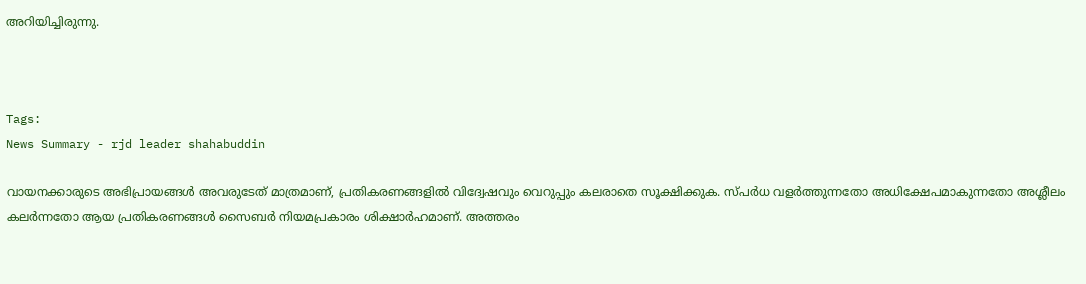അറിയിച്ചിരുന്നു.



Tags:
News Summary - rjd leader shahabuddin

വായനക്കാരുടെ അഭിപ്രായങ്ങള്‍ അവരുടേത് മാത്രമാണ്, പ്രതികരണങ്ങളിൽ വിദ്വേഷവും വെറുപ്പും കലരാതെ സൂക്ഷിക്കുക. സ്പർധ വളർത്തുന്നതോ അധിക്ഷേപമാകുന്നതോ അശ്ലീലം കലർന്നതോ ആയ പ്രതികരണങ്ങൾ സൈബർ നിയമപ്രകാരം ശിക്ഷാർഹമാണ്. അത്തരം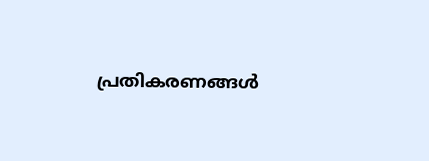പ്രതികരണങ്ങൾ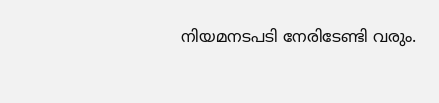നിയമനടപടി നേരിടേണ്ടി വരും.